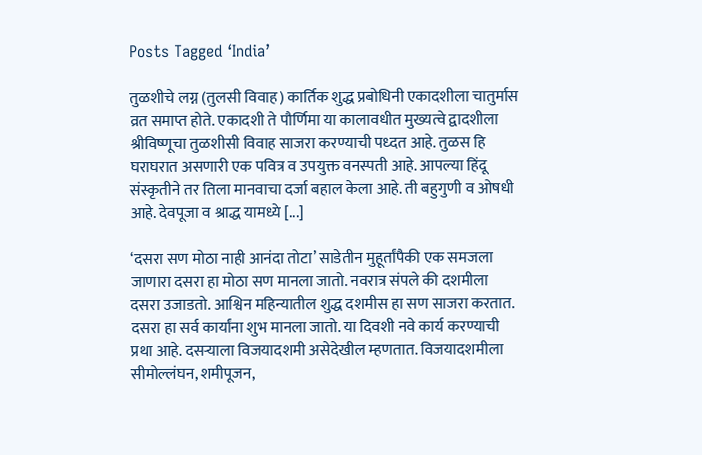Posts Tagged ‘India’

तुळशीचे लग्न (तुलसी विवाह) कार्तिक शुद्ध प्रबोधिनी एकादशीला चातुर्मास व्रत समाप्त होते. एकादशी ते पौर्णिमा या कालावधीत मुख्यत्वे द्वादशीला श्रीविष्णूचा तुळशीसी विवाह साजरा करण्याची पध्दत आहे. तुळस हि घराघरात असणारी एक पवित्र व उपयुक्त वनस्पती आहे. आपल्या हिंदू संस्कृतीने तर तिला मानवाचा दर्जा बहाल केला आहे. ती बहुगुणी व ओषधी आहे. देवपूजा व श्राद्ध यामध्ये [...]

‘दसरा सण मोठा नाही आनंदा तोटा’ साडेतीन मुहूर्तांपैकी एक समजला जाणारा दसरा हा मोठा सण मानला जातो. नवरात्र संपले की दशमीला दसरा उजाडतो. आश्विन महिन्यातील शुद्ध दशमीस हा सण साजरा करतात. दसरा हा सर्व कार्यांना शुभ मानला जातो. या दिवशी नवे कार्य करण्याची प्रथा आहे. दसऱ्याला विजयादशमी असेदेखील म्हणतात. विजयादशमीला  सीमोल्लंघन, शमीपूजन,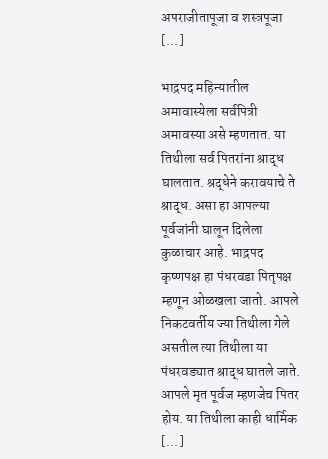अपराजीतापूजा व शस्त्रपूजा [...]

भाद्रपद महिन्यातील अमावास्येला सर्वपित्री अमावस्या असे म्हणतात. या तिथीला सर्व पितरांना श्राद्ध घालतात. श्रद्धेने करावयाचे ते श्राद्ध. असा हा आपल्या पूर्वजांनी घालून दिलेला कुळाचार आहे. भाद्रपद कृष्णपक्ष हा पंधरवडा पितृपक्ष म्हणून ओळखला जातो. आपले निकटवर्तीय ज्या तिथीला गेले असतील त्या तिथीला या पंधरवड्यात श्राद्ध घातले जाते. आपले मृत पूर्वज म्हणजेच पितर होय. या तिथीला काही धार्मिक [...]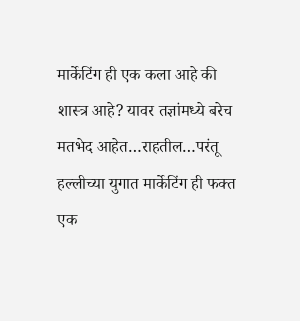मार्केटिंग ही एक कला आहे की शास्त्र आहे? यावर तज्ञांमध्ये बरेच मतभेद आहेत…राहतील…परंतू हल्लीच्या युगात मार्केटिंग ही फक्त एक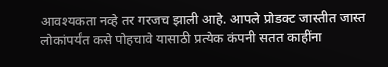आवश्यकता नव्हे तर गरजच झाली आहे. आपले प्रोडक्ट जास्तीत जास्त लोकांपर्यंत कसे पोहचावे यासाठी प्रत्येक कंपनी सतत काहींना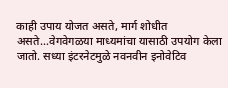काही उपाय योजत असते, मार्ग शोधीत असते…वेगवेगळया माध्यमांचा यासाठी उपयोग केला जातो. सध्या इंटरनेटमुळे नवनवीन इनोवेटिव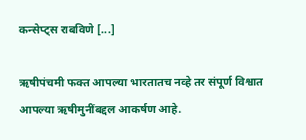कन्सेप्ट्स राबविणे [...]

ऋषीपंचमी फक्त आपल्या भारतातच नव्हे तर संपूर्ण विश्वात आपल्या ऋषीमुनींबद्दल आकर्षण आहे.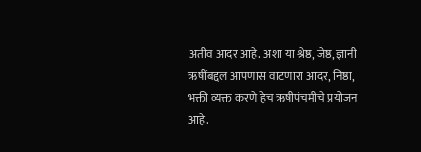अतीव आदर आहे. अशा या श्रेष्ठ, जेष्ठ, ज्ञानी ऋषींबद्दल आपणास वाटणारा आदर, निष्ठा, भक्ती व्यक्त करणे हेच ऋषीपंचमीचे प्रयोजन आहे.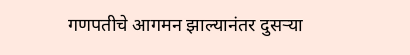गणपतीचे आगमन झाल्यानंतर दुसऱ्या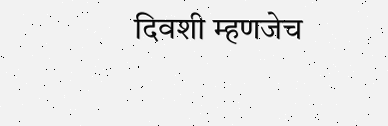दिवशी म्हणजेच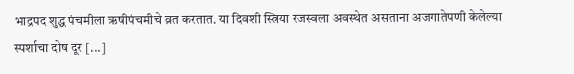भाद्रपद शुद्ध पंचमीला ऋषीपंचमीचे व्रत करतात. या दिवशी स्त्रिया रजस्वला अवस्थेत असताना अजगातेपणी केलेल्या स्पर्शाचा दोष दूर [...]